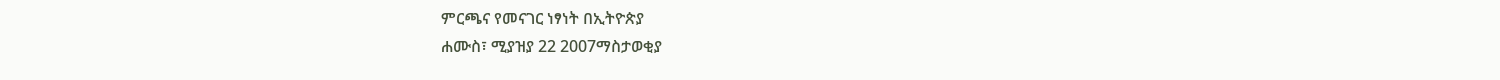ምርጫና የመናገር ነፃነት በኢትዮጵያ
ሐሙስ፣ ሚያዝያ 22 2007ማስታወቂያ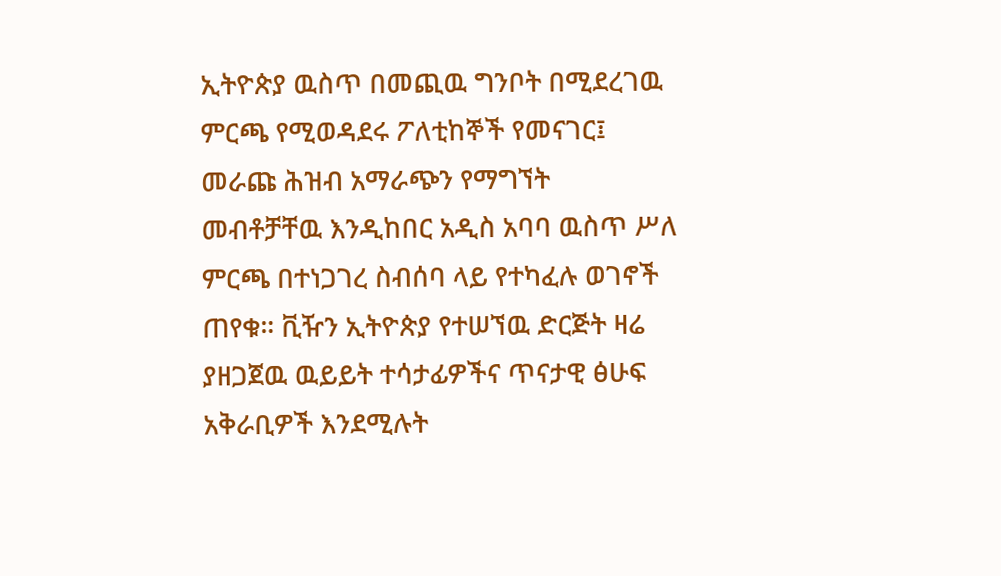ኢትዮጵያ ዉስጥ በመጪዉ ግንቦት በሚደረገዉ ምርጫ የሚወዳደሩ ፖለቲከኞች የመናገር፤ መራጩ ሕዝብ አማራጭን የማግኘት መብቶቻቸዉ እንዲከበር አዲስ አባባ ዉስጥ ሥለ ምርጫ በተነጋገረ ስብሰባ ላይ የተካፈሉ ወገኖች ጠየቁ። ቪዥን ኢትዮጵያ የተሠኘዉ ድርጅት ዛሬ ያዘጋጀዉ ዉይይት ተሳታፊዎችና ጥናታዊ ፅሁፍ አቅራቢዎች እንደሚሉት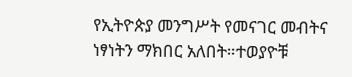የኢትዮጵያ መንግሥት የመናገር መብትና ነፃነትን ማክበር አለበት።ተወያዮቹ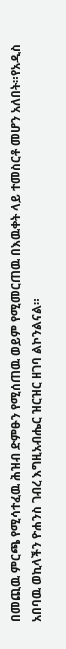በመጪዉ ምርጫ የሚሳተፈዉ ሕዝብ ድምፁን የሚሰጠዉ ወይም የሚመርጠዉ በእዉቀት ላይ ተመስርቶ መሆን አለበት።የአዲስ አበባዉ ወኪላችን ዮሐንስ ገብረ እግዚአብሔር ዝርዝር ዘገባ ልኮንልናል።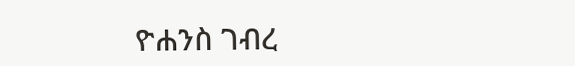ዮሐንስ ገብረ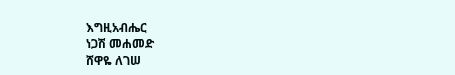እግዚአብሔር
ነጋሽ መሐመድ
ሸዋዬ ለገሠ